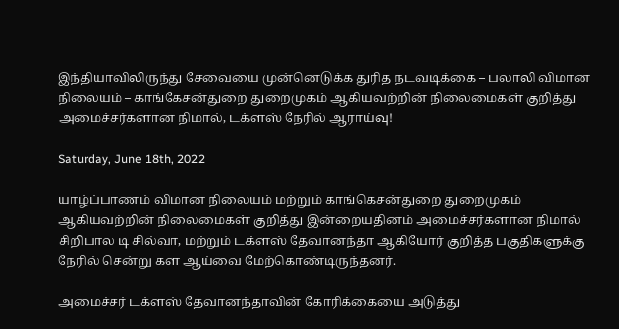இந்தியாவிலிருந்து சேவையை முன்னெடுக்க துரித நடவடிக்கை – பலாலி விமான நிலையம் – காங்கேசன்துறை துறைமுகம் ஆகியவற்றின் நிலைமைகள் குறித்து அமைச்சர்களான நிமால், டக்ளஸ் நேரில் ஆராய்வு!

Saturday, June 18th, 2022

யாழ்ப்பாணம் விமான நிலையம் மற்றும் காங்கெசன்துறை துறைமுகம் ஆகியவற்றின் நிலைமைகள் குறித்து இன்றையதினம் அமைச்சர்களான நிமால் சிறிபால டி சில்வா, மற்றும் டக்ளஸ் தேவானந்தா ஆகியோர் குறித்த பகுதிகளுக்கு நேரில் சென்று கள ஆய்வை மேற்கொண்டிருந்தனர்.

அமைச்சர் டக்ளஸ் தேவானந்தாவின் கோரிக்கையை அடுத்து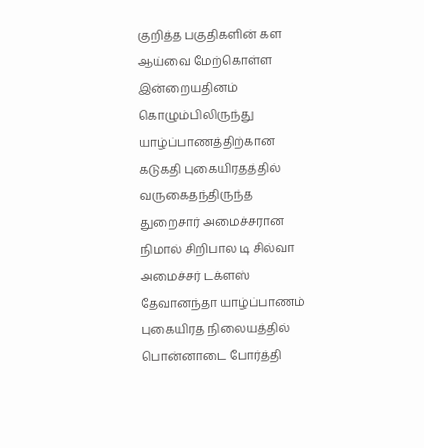குறித்த பகுதிகளின் கள ஆய்வை மேற்கொள்ள இன்றையதினம் கொழும்பிலிருந்து யாழ்ப்பாணத்திற்கான கடுகதி புகையிரதத்தில் வருகைதந்திருந்த துறைசார் அமைச்சரான நிமால் சிறிபால டி சில்வா அமைச்சர் டக்ளஸ் தேவானந்தா யாழ்ப்பாணம் புகையிரத நிலையத்தில் பொன்னாடை போர்த்தி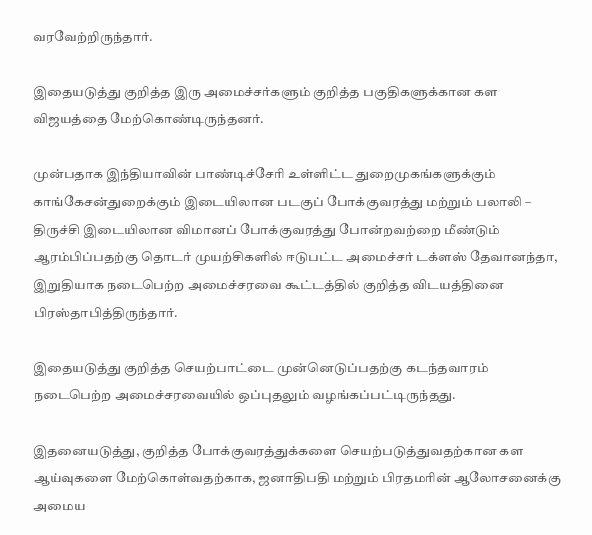வரவேற்றிருந்தார்.

இதையடுத்து குறித்த இரு அமைச்சர்களும் குறித்த பகுதிகளுக்கான கள விஜயத்தை மேற்கொண்டிருந்தனர்.

முன்பதாக இந்தியாவின் பாண்டிச்சேரி உள்ளிட்ட துறைமுகங்களுக்கும் காங்கேசன்துறைக்கும் இடையிலான படகுப் போக்குவரத்து மற்றும் பலாலி – திருச்சி இடையிலான விமானப் போக்குவரத்து போன்றவற்றை மீண்டும் ஆரம்பிப்பதற்கு தொடர் முயற்சிகளில் ஈடுபட்ட அமைச்சர் டக்ளஸ் தேவானந்தா, இறுதியாக நடைபெற்ற அமைச்சரவை கூட்டத்தில் குறித்த விடயத்தினை பிரஸ்தாபித்திருந்தார்.

இதையடுத்து குறித்த செயற்பாட்டை முன்னெடுப்பதற்கு கடந்தவாரம் நடைபெற்ற அமைச்சரவையில் ஒப்புதலும் வழங்கப்பட்டிருந்தது.

இதனையடுத்து, குறித்த போக்குவரத்துக்களை செயற்படுத்துவதற்கான கள ஆய்வுகளை மேற்கொள்வதற்காக, ஜனாதிபதி மற்றும் பிரதமரின் ஆலோசனைக்கு அமைய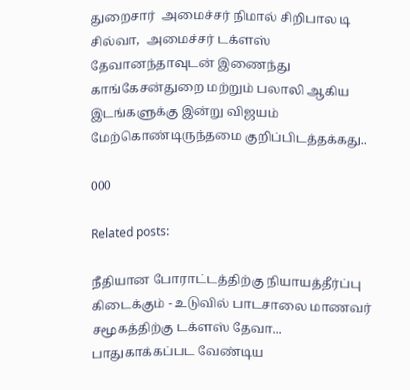துறைசார்  அமைச்சர் நிமால் சிறிபால டி சில்வா,  அமைச்சர் டக்ளஸ் தேவானந்தாவுடன் இணைந்து காங்கேசன்துறை மற்றும் பலாலி ஆகிய  இடங்களுக்கு இன்று விஜயம் மேற்கொண்டிருந்தமை குறிப்பிடத்தக்கது..

000

Related posts:

நீதியான போராட்டத்திற்கு நியாயத்தீர்ப்பு கிடைக்கும் - உடுவில் பாடசாலை மாணவர் சமூகத்திற்கு டக்ளஸ் தேவா...
பாதுகாக்கப்பட வேண்டிய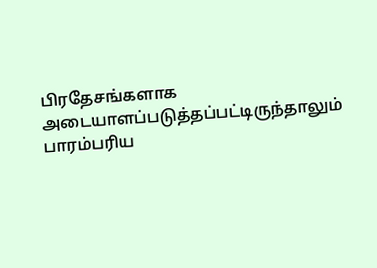பிரதேசங்களாக அடையாளப்படுத்தப்பட்டிருந்தாலும் பாரம்பரிய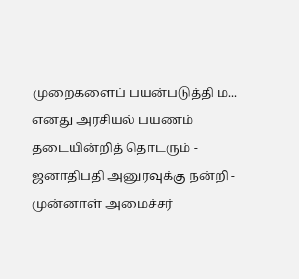முறைகளைப் பயன்படுத்தி ம...
எனது அரசியல் பயணம் தடையின்றித் தொடரும் - ஜனாதிபதி அனுரவுக்கு நன்றி - முன்னாள் அமைச்சர்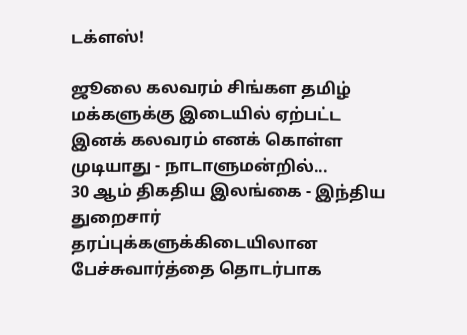டக்ளஸ்!

ஜூலை கலவரம் சிங்கள தமிழ் மக்களுக்கு இடையில் ஏற்பட்ட இனக் கலவரம் எனக் கொள்ள முடியாது - நாடாளுமன்றில்...
30 ஆம் திகதிய இலங்கை - இந்திய துறைசார் தரப்புக்களுக்கிடையிலான பேச்சுவார்த்தை தொடர்பாக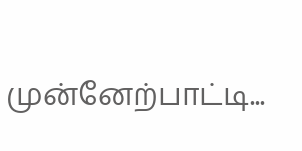முன்னேற்பாட்டி...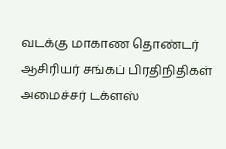வடக்கு மாகாண தொண்டர் ஆசிரியர் சங்கப் பிரதிநிதிகள் அமைச்சர் டக்ளஸ்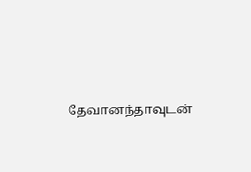தேவானந்தாவுடன்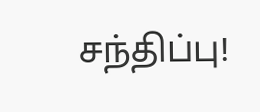சந்திப்பு!